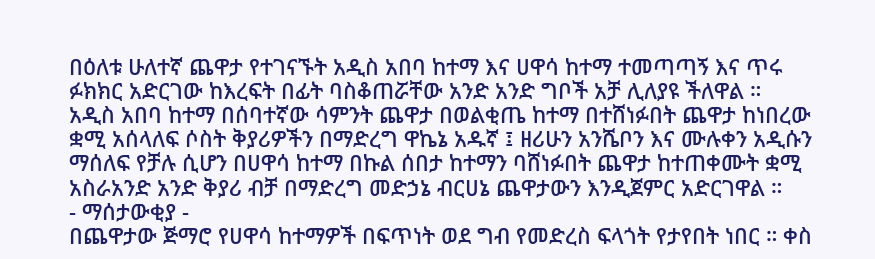በዕለቱ ሁለተኛ ጨዋታ የተገናኙት አዲስ አበባ ከተማ እና ሀዋሳ ከተማ ተመጣጣኝ እና ጥሩ ፉክክር አድርገው ከእረፍት በፊት ባስቆጠሯቸው አንድ አንድ ግቦች አቻ ሊለያዩ ችለዋል ።
አዲስ አበባ ከተማ በሰባተኛው ሳምንት ጨዋታ በወልቂጤ ከተማ በተሸነፉበት ጨዋታ ከነበረው ቋሚ አሰላለፍ ሶስት ቅያሪዎችን በማድረግ ዋኬኔ አዱኛ ፤ ዘሪሁን አንሼቦን እና ሙሉቀን አዲሱን ማሰለፍ የቻሉ ሲሆን በሀዋሳ ከተማ በኩል ሰበታ ከተማን ባሸነፉበት ጨዋታ ከተጠቀሙት ቋሚ አስራአንድ አንድ ቅያሪ ብቻ በማድረግ መድኃኔ ብርሀኔ ጨዋታውን እንዲጀምር አድርገዋል ።
- ማሰታውቂያ -
በጨዋታው ጅማሮ የሀዋሳ ከተማዎች በፍጥነት ወደ ግብ የመድረስ ፍላጎት የታየበት ነበር ። ቀስ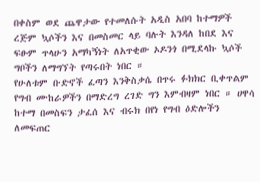በቀስም ወደ ጨዋታው የተመለሱት አዲስ አበባ ከተማዎች ረጅም ኳሶችን እና በመስመር ላይ ባሉት እንዳለ ከበደ እና ፍፁም ጥላሁን አማካኝነት ለአጥቂው ኦዶንጎ በሚደላኩ ኳሶች ግቦችን ለማግኘት የጣሩበት ነበር ።
የሁለቱም ቡድኖች ፈጣን እንቅስቃሴ በጥሩ ፉክክር ቢቀጥልም የግብ ሙከራዎችን በማድረግ ረገድ ግን እምብዛም ነበር ። ሀዋሳ ከተማ በመስፍን ታፈሰ እና ብሩክ በየነ የግብ ዕድሎችን ለመፍጠር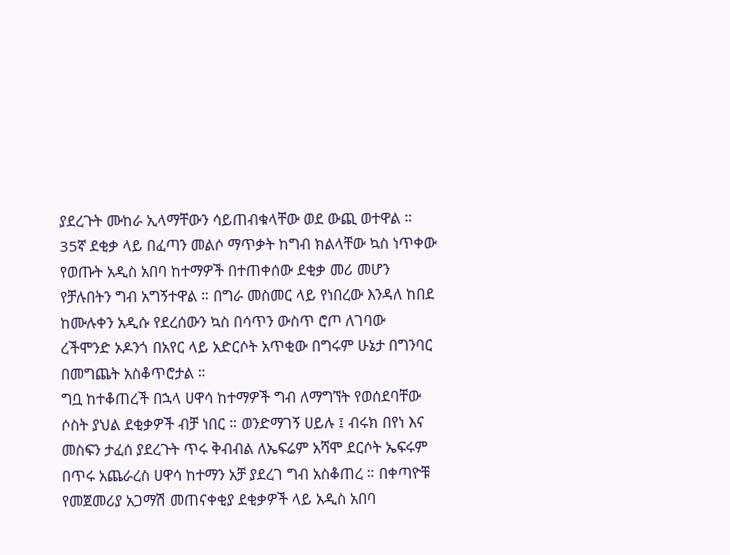ያደረጉት ሙከራ ኢላማቸውን ሳይጠብቁላቸው ወደ ውጪ ወተዋል ።
35ኛ ደቂቃ ላይ በፈጣን መልሶ ማጥቃት ከግብ ክልላቸው ኳስ ነጥቀው የወጡት አዲስ አበባ ከተማዎች በተጠቀሰው ደቂቃ መሪ መሆን የቻሉበትን ግብ አግኝተዋል ። በግራ መስመር ላይ የነበረው እንዳለ ከበደ ከሙሉቀን አዲሱ የደረሰውን ኳስ በሳጥን ውስጥ ሮጦ ለገባው ረችሞንድ ኦዶንጎ በአየር ላይ አድርሶት አጥቂው በግሩም ሁኔታ በግንባር በመግጨት አስቆጥሮታል ።
ግቧ ከተቆጠረች በኋላ ሀዋሳ ከተማዎች ግብ ለማግኘት የወሰደባቸው ሶስት ያህል ደቂቃዎች ብቻ ነበር ። ወንድማገኝ ሀይሉ ፤ ብሩክ በየነ እና መስፍን ታፈሰ ያደረጉት ጥሩ ቅብብል ለኤፍሬም አሻሞ ደርሶት ኤፍሩም በጥሩ አጨራረስ ሀዋሳ ከተማን አቻ ያደረገ ግብ አስቆጠረ ። በቀጣዮቹ የመጀመሪያ አጋማሽ መጠናቀቂያ ደቂቃዎች ላይ አዲስ አበባ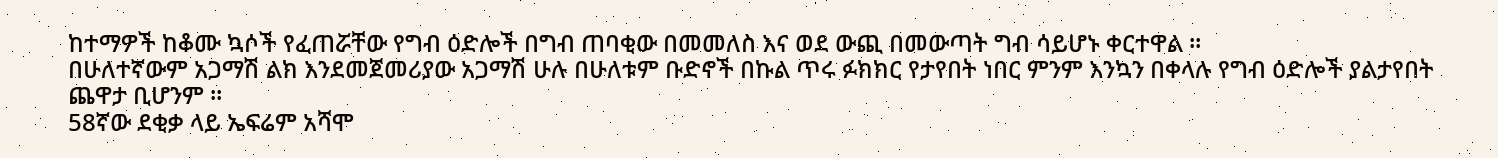ከተማዎች ከቆሙ ኳሶች የፈጠሯቸው የግብ ዕድሎች በግብ ጠባቂው በመመለስ እና ወደ ውጪ በመውጣት ግብ ሳይሆኑ ቀርተዋል ።
በሁለተኛውም አጋማሽ ልክ እንደመጀመሪያው አጋማሽ ሁሉ በሁለቱም ቡድኖች በኩል ጥሩ ፉክክር የታየበት ነበር ምንም እንኳን በቀላሉ የግብ ዕድሎች ያልታየበት ጨዋታ ቢሆንም ።
58ኛው ደቂቃ ላይ ኤፍሬም አሻሞ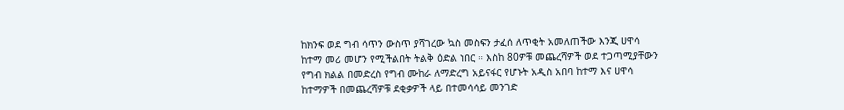ከክንፍ ወደ ግብ ሳጥን ውስጥ ያሻገረው ኳስ መስፍን ታፈሰ ለጥቂት አመለጠችው እንጂ ሀዋሳ ከተማ መሪ መሆን የሚችልበት ትልቅ ዕድል ነበር ። እስከ 80ዎቹ መጨረሻዎች ወደ ተጋጣሚያቸውን የግብ ክልል በመድረስ የግብ ሙከራ ለማድረግ አይናፋር የሆኑት አዲስ አበባ ከተማ እና ሀዋሳ ከተማዎች በመጨረሻዎቹ ደቂቃዎች ላይ በተመሳሳይ መንገድ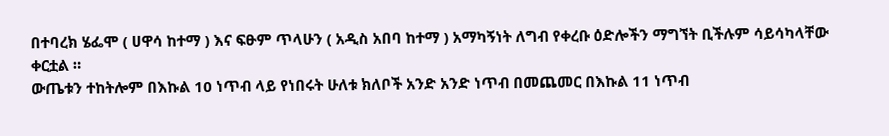በተባረክ ሄፌሞ ( ሀዋሳ ከተማ ) እና ፍፁም ጥላሁን ( አዲስ አበባ ከተማ ) አማካኝነት ለግብ የቀረቡ ዕድሎችን ማግኘት ቢችሉም ሳይሳካላቸው ቀርቷል ።
ውጤቱን ተከትሎም በእኩል 10 ነጥብ ላይ የነበሩት ሁለቱ ክለቦች አንድ አንድ ነጥብ በመጨመር በእኩል 11 ነጥብ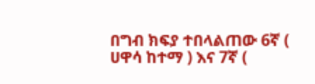በግብ ክፍያ ተበላልጠው 6ኛ ( ሀዋሳ ከተማ ) እና 7ኛ (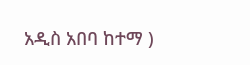አዲስ አበባ ከተማ )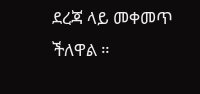ደረጃ ላይ መቀመጥ ችለዋል ።